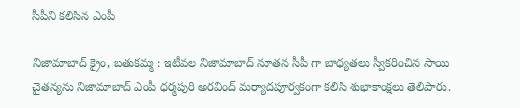సీపీని కలిసిన ఎంపీ

నిజామాబాద్ క్రైం, బతుకమ్మ : ఇటీవల నిజామాబాద్ నూతన సీపీ గా బాధ్యతలు స్వీకరించిన సాయి చైతన్యను నిజామాబాద్ ఎంపీ ధర్మపురి అరవింద్ మర్యాదపూర్వకంగా కలిసి శుభాకాంక్షలు తెలిపారు.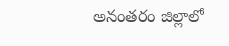అనంతరం జిల్లాలో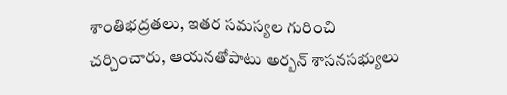శాంతిభద్రతలు, ఇతర సమస్యల గురించి చర్చించారు, ఆయనతోపాటు అర్బన్ శాసనసభ్యులు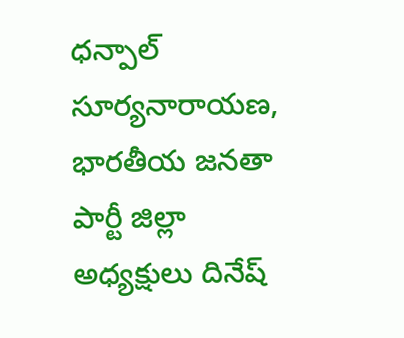ధన్పాల్ సూర్యనారాయణ,  భారతీయ జనతా పార్టీ జిల్లా అధ్యక్షులు దినేష్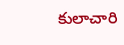కులాచారి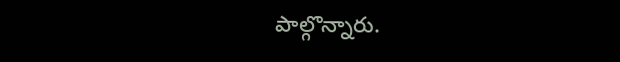పాల్గొన్నారు.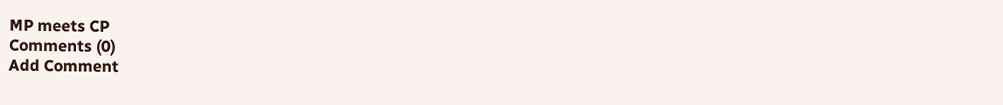MP meets CP
Comments (0)
Add Comment